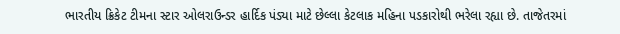ભારતીય ક્રિકેટ ટીમના સ્ટાર ઓલરાઉન્ડર હાર્દિક પંડ્યા માટે છેલ્લા કેટલાક મહિના પડકારોથી ભરેલા રહ્યા છે. તાજેતરમાં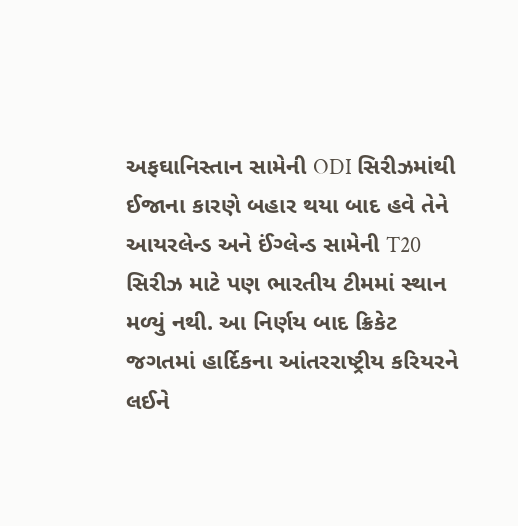અફઘાનિસ્તાન સામેની ODI સિરીઝમાંથી ઈજાના કારણે બહાર થયા બાદ હવે તેને આયરલેન્ડ અને ઈંગ્લેન્ડ સામેની T20 સિરીઝ માટે પણ ભારતીય ટીમમાં સ્થાન મળ્યું નથી. આ નિર્ણય બાદ ક્રિકેટ જગતમાં હાર્દિકના આંતરરાષ્ટ્રીય કરિયરને લઈને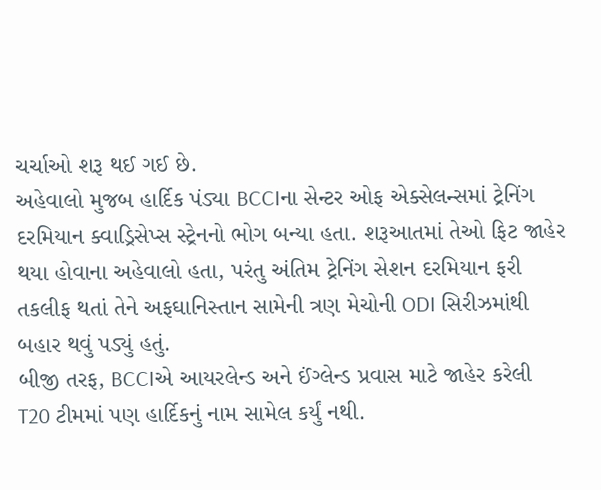ચર્ચાઓ શરૂ થઈ ગઈ છે.
અહેવાલો મુજબ હાર્દિક પંડ્યા BCCIના સેન્ટર ઓફ એક્સેલન્સમાં ટ્રેનિંગ દરમિયાન ક્વાડ્રિસેપ્સ સ્ટ્રેનનો ભોગ બન્યા હતા. શરૂઆતમાં તેઓ ફિટ જાહેર થયા હોવાના અહેવાલો હતા, પરંતુ અંતિમ ટ્રેનિંગ સેશન દરમિયાન ફરી તકલીફ થતાં તેને અફઘાનિસ્તાન સામેની ત્રણ મેચોની ODI સિરીઝમાંથી બહાર થવું પડ્યું હતું.
બીજી તરફ, BCCIએ આયરલેન્ડ અને ઈંગ્લેન્ડ પ્રવાસ માટે જાહેર કરેલી T20 ટીમમાં પણ હાર્દિકનું નામ સામેલ કર્યું નથી.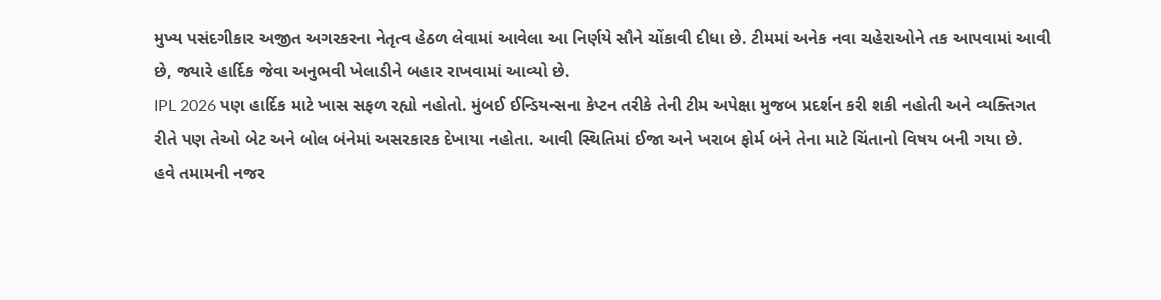મુખ્ય પસંદગીકાર અજીત અગરકરના નેતૃત્વ હેઠળ લેવામાં આવેલા આ નિર્ણયે સૌને ચોંકાવી દીધા છે. ટીમમાં અનેક નવા ચહેરાઓને તક આપવામાં આવી છે, જ્યારે હાર્દિક જેવા અનુભવી ખેલાડીને બહાર રાખવામાં આવ્યો છે.
IPL 2026 પણ હાર્દિક માટે ખાસ સફળ રહ્યો નહોતો. મુંબઈ ઈન્ડિયન્સના કેપ્ટન તરીકે તેની ટીમ અપેક્ષા મુજબ પ્રદર્શન કરી શકી નહોતી અને વ્યક્તિગત રીતે પણ તેઓ બેટ અને બોલ બંનેમાં અસરકારક દેખાયા નહોતા. આવી સ્થિતિમાં ઈજા અને ખરાબ ફોર્મ બંને તેના માટે ચિંતાનો વિષય બની ગયા છે.
હવે તમામની નજર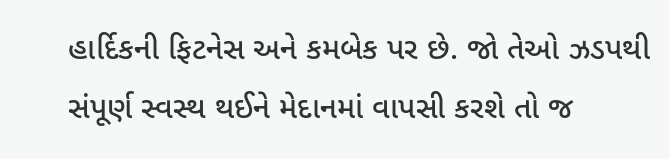હાર્દિકની ફિટનેસ અને કમબેક પર છે. જો તેઓ ઝડપથી સંપૂર્ણ સ્વસ્થ થઈને મેદાનમાં વાપસી કરશે તો જ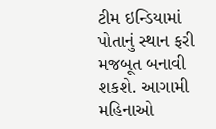ટીમ ઇન્ડિયામાં પોતાનું સ્થાન ફરી મજબૂત બનાવી શકશે. આગામી મહિનાઓ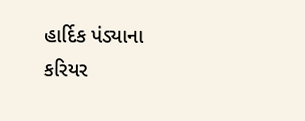હાર્દિક પંડ્યાના કરિયર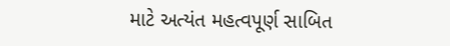માટે અત્યંત મહત્વપૂર્ણ સાબિત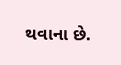થવાના છે.